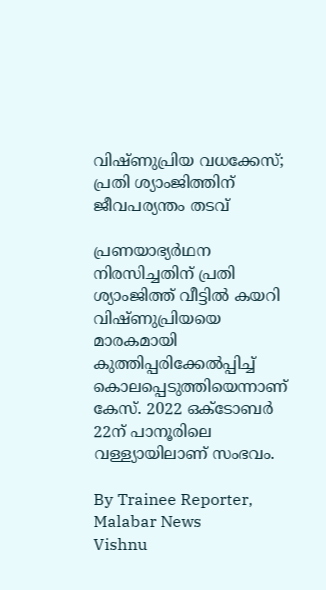വിഷ്‌ണുപ്രിയ വധക്കേസ്; പ്രതി ശ്യാംജിത്തിന് ജീവപര്യന്തം തടവ്

പ്രണയാഭ്യർഥന നിരസിച്ചതിന് പ്രതി ശ്യാംജിത്ത് വീട്ടിൽ കയറി വിഷ്‌ണുപ്രിയയെ മാരകമായി കുത്തിപ്പരിക്കേൽപ്പിച്ച് കൊലപ്പെടുത്തിയെന്നാണ് കേസ്. 2022 ഒക്‌ടോബർ 22ന് പാനൂരിലെ വള്ള്യായിലാണ് സംഭവം.

By Trainee Reporter, Malabar News
Vishnu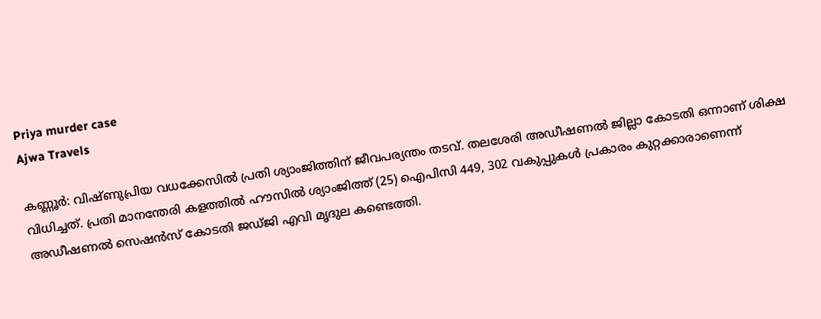Priya murder case
Ajwa Travels

കണ്ണൂർ: വിഷ്‌ണുപ്രിയ വധക്കേസിൽ പ്രതി ശ്യാംജിത്തിന് ജീവപര്യന്തം തടവ്. തലശേരി അഡീഷണൽ ജില്ലാ കോടതി ഒന്നാണ് ശിക്ഷ വിധിച്ചത്. പ്രതി മാനന്തേരി കളത്തിൽ ഹൗസിൽ ശ്യാംജിത്ത് (25) ഐപിസി 449, 302 വകുപ്പുകൾ പ്രകാരം കുറ്റക്കാരാണെന്ന് അഡീഷണൽ സെഷൻസ് കോടതി ജഡ്‌ജി എവി മൃദുല കണ്ടെത്തി.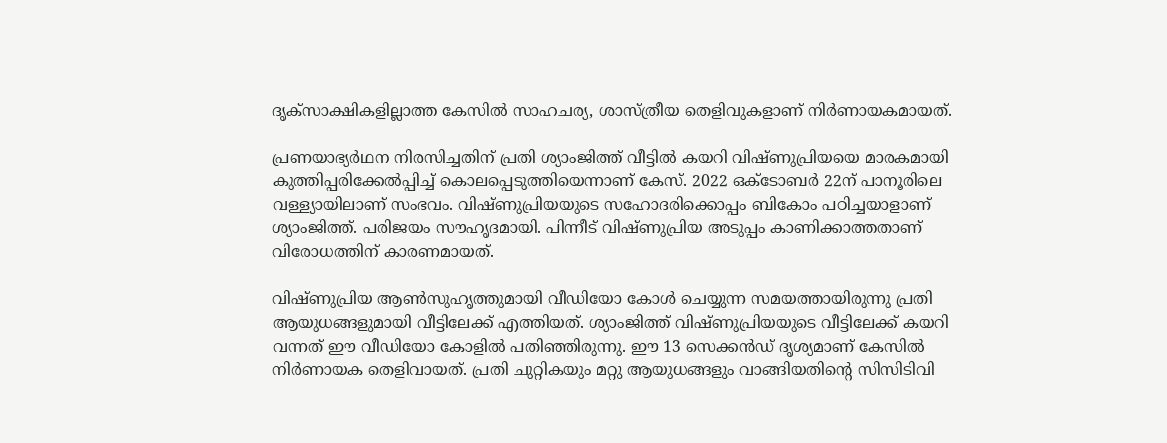ദൃക്‌സാക്ഷികളില്ലാത്ത കേസിൽ സാഹചര്യ, ശാസ്‌ത്രീയ തെളിവുകളാണ് നിർണായകമായത്.

പ്രണയാഭ്യർഥന നിരസിച്ചതിന് പ്രതി ശ്യാംജിത്ത് വീട്ടിൽ കയറി വിഷ്‌ണുപ്രിയയെ മാരകമായി കുത്തിപ്പരിക്കേൽപ്പിച്ച് കൊലപ്പെടുത്തിയെന്നാണ് കേസ്. 2022 ഒക്‌ടോബർ 22ന് പാനൂരിലെ വള്ള്യായിലാണ് സംഭവം. വിഷ്‌ണുപ്രിയയുടെ സഹോദരിക്കൊപ്പം ബികോം പഠിച്ചയാളാണ് ശ്യാംജിത്ത്. പരിജയം സൗഹൃദമായി. പിന്നീട് വിഷ്‌ണുപ്രിയ അടുപ്പം കാണിക്കാത്തതാണ് വിരോധത്തിന് കാരണമായത്.

വിഷ്‌ണുപ്രിയ ആൺസുഹൃത്തുമായി വീഡിയോ കോൾ ചെയ്യുന്ന സമയത്തായിരുന്നു പ്രതി ആയുധങ്ങളുമായി വീട്ടിലേക്ക് എത്തിയത്. ശ്യാംജിത്ത് വിഷ്‌ണുപ്രിയയുടെ വീട്ടിലേക്ക് കയറി വന്നത് ഈ വീഡിയോ കോളിൽ പതിഞ്ഞിരുന്നു. ഈ 13 സെക്കൻഡ് ദൃശ്യമാണ് കേസിൽ നിർണായക തെളിവായത്. പ്രതി ചുറ്റികയും മറ്റു ആയുധങ്ങളും വാങ്ങിയതിന്റെ സിസിടിവി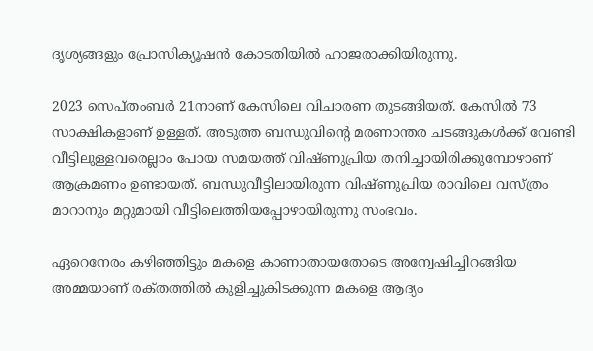ദൃശ്യങ്ങളും പ്രോസിക്യൂഷൻ കോടതിയിൽ ഹാജരാക്കിയിരുന്നു.

2023 സെപ്‌തംബർ 21നാണ് കേസിലെ വിചാരണ തുടങ്ങിയത്. കേസിൽ 73 സാക്ഷികളാണ് ഉള്ളത്. അടുത്ത ബന്ധുവിന്റെ മരണാന്തര ചടങ്ങുകൾക്ക് വേണ്ടി വീട്ടിലുള്ളവരെല്ലാം പോയ സമയത്ത് വിഷ്‌ണുപ്രിയ തനിച്ചായിരിക്കുമ്പോഴാണ് ആക്രമണം ഉണ്ടായത്. ബന്ധുവീട്ടിലായിരുന്ന വിഷ്‌ണുപ്രിയ രാവിലെ വസ്‌ത്രം മാറാനും മറ്റുമായി വീട്ടിലെത്തിയപ്പോഴായിരുന്നു സംഭവം.

ഏറെനേരം കഴിഞ്ഞിട്ടും മകളെ കാണാതായതോടെ അന്വേഷിച്ചിറങ്ങിയ അമ്മയാണ് രക്‌തത്തിൽ കുളിച്ചുകിടക്കുന്ന മകളെ ആദ്യം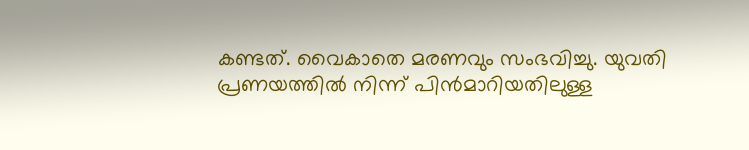കണ്ടത്. വൈകാതെ മരണവും സംഭവിച്ചു. യുവതി പ്രണയത്തിൽ നിന്ന് പിൻമാറിയതിലുള്ള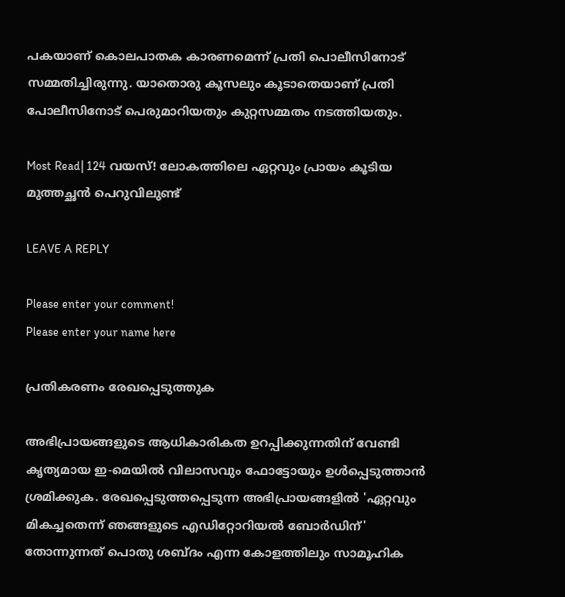പകയാണ് കൊലപാതക കാരണമെന്ന് പ്രതി പൊലീസിനോട് സമ്മതിച്ചിരുന്നു. യാതൊരു കൂസലും കൂടാതെയാണ് പ്രതി പോലീസിനോട് പെരുമാറിയതും കുറ്റസമ്മതം നടത്തിയതും.

Most Read| 124 വയസ്! ലോകത്തിലെ ഏറ്റവും പ്രായം കൂടിയ മുത്തച്ഛൻ പെറുവിലുണ്ട്

LEAVE A REPLY

Please enter your comment!
Please enter your name here

പ്രതികരണം രേഖപ്പെടുത്തുക

അഭിപ്രായങ്ങളുടെ ആധികാരികത ഉറപ്പിക്കുന്നതിന് വേണ്ടി കൃത്യമായ ഇ-മെയിൽ വിലാസവും ഫോട്ടോയും ഉൾപ്പെടുത്താൻ ശ്രമിക്കുക. രേഖപ്പെടുത്തപ്പെടുന്ന അഭിപ്രായങ്ങളിൽ 'ഏറ്റവും മികച്ചതെന്ന് ഞങ്ങളുടെ എഡിറ്റോറിയൽ ബോർഡിന്' തോന്നുന്നത് പൊതു ശബ്‌ദം എന്ന കോളത്തിലും സാമൂഹിക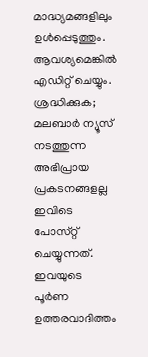മാദ്ധ്യമങ്ങളിലും ഉൾപ്പെടുത്തും. ആവശ്യമെങ്കിൽ എഡിറ്റ് ചെയ്യും. ശ്രദ്ധിക്കുക; മലബാർ ന്യൂസ് നടത്തുന്ന അഭിപ്രായ പ്രകടനങ്ങളല്ല ഇവിടെ പോസ്‌റ്റ് ചെയ്യുന്നത്. ഇവയുടെ പൂർണ ഉത്തരവാദിത്തം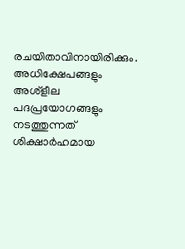രചയിതാവിനായിരിക്കും. അധിക്ഷേപങ്ങളും അശ്‌ളീല പദപ്രയോഗങ്ങളും നടത്തുന്നത് ശിക്ഷാർഹമായ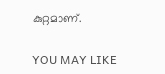കുറ്റമാണ്.

YOU MAY LIKE